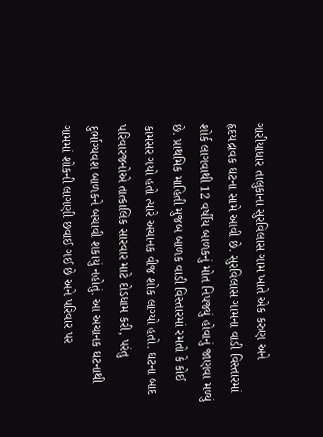ગારીયાધાર તાલુકાના સુરવિલાસ ગામ ખાતે એક કરુણ અને હૃદયદ્રાવક ઘટના સામે આવી છે. સુરવિલાસ ગામના વાડી વિસ્તારમાં શોર્ક લાગવાથી 12 વર્ષીય બાળકનું મોત નિપજ્યું હોવાનું જાણવા મળ્યું છે. પ્રાથમિક માહિતી મુજબ બાળક વાડી વિસ્તારમાં રમતો કે કોઈ કામસર ગયો હતો ત્યારે અચાનક વીજ શોક લાગ્યો હતો. ઘટના બાદ પરિવારજનોએ તાત્કાલિક સારવાર માટે દોડધામ કરી, પરંતુ દુર્ભાગ્યવશ બાળકને બચાવી શકાયું નહોતું. આ અચાનક ઘટનાથી ગામમાં શોકની લાગણી છવાઈ ગઈ છે અને પરિવાર પર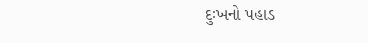દુઃખનો પહાડ